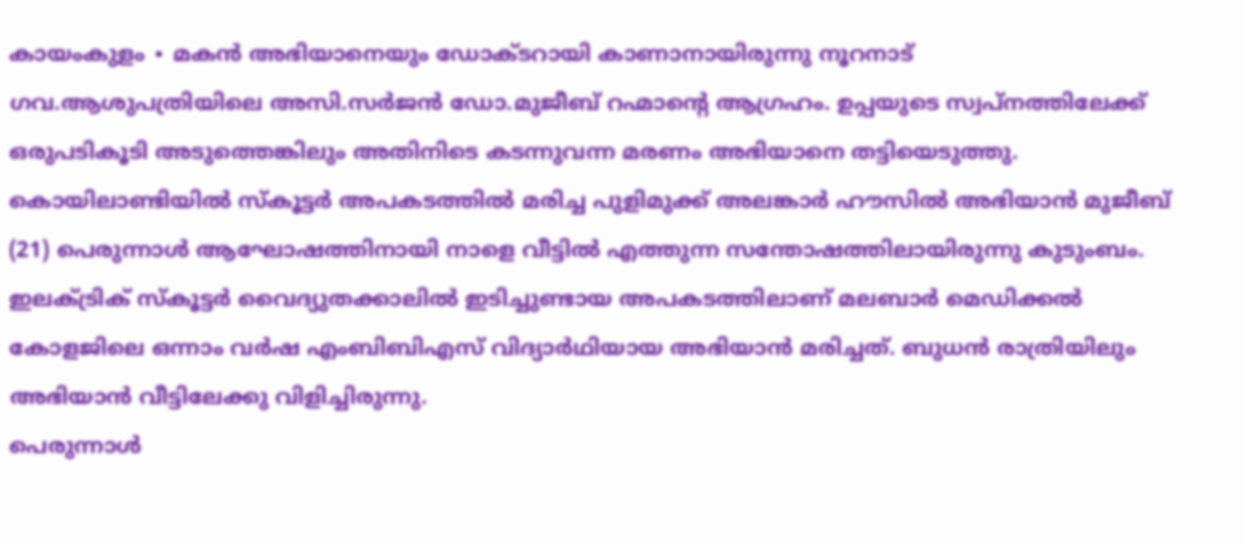കായംകുളം ∙ മകൻ അഭിയാനെയും ഡോക്ടറായി കാണാനായിരുന്നു നൂറനാട് ഗവ.ആശുപത്രിയിലെ അസി.സർജൻ ഡോ.മുജീബ് റഹ്മാന്റെ ആഗ്രഹം. ഉപ്പയുടെ സ്വപ്നത്തിലേക്ക് ഒരുപടികൂടി അടുത്തെങ്കിലും അതിനിടെ കടന്നുവന്ന മരണം അഭിയാനെ തട്ടിയെടുത്തു.
കൊയിലാണ്ടിയിൽ സ്കൂട്ടർ അപകടത്തിൽ മരിച്ച പുളിമുക്ക് അലങ്കാർ ഹൗസിൽ അഭിയാൻ മുജീബ് (21) പെരുന്നാൾ ആഘോഷത്തിനായി നാളെ വീട്ടിൽ എത്തുന്ന സന്തോഷത്തിലായിരുന്നു കുടുംബം.
ഇലക്ട്രിക് സ്കൂട്ടർ വൈദ്യുതക്കാലിൽ ഇടിച്ചുണ്ടായ അപകടത്തിലാണ് മലബാർ മെഡിക്കൽ കോളജിലെ ഒന്നാം വർഷ എംബിബിഎസ് വിദ്യാർഥിയായ അഭിയാൻ മരിച്ചത്. ബുധൻ രാത്രിയിലും അഭിയാൻ വീട്ടിലേക്കു വിളിച്ചിരുന്നു.
പെരുന്നാൾ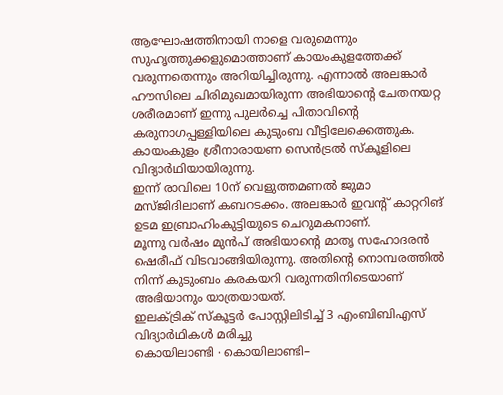ആഘോഷത്തിനായി നാളെ വരുമെന്നും സുഹൃത്തുക്കളുമൊത്താണ് കായംകുളത്തേക്ക് വരുന്നതെന്നും അറിയിച്ചിരുന്നു. എന്നാൽ അലങ്കാർ ഹൗസിലെ ചിരിമുഖമായിരുന്ന അഭിയാന്റെ ചേതനയറ്റ ശരീരമാണ് ഇന്നു പുലർച്ചെ പിതാവിന്റെ കരുനാഗപ്പള്ളിയിലെ കുടുംബ വീട്ടിലേക്കെത്തുക.
കായംകുളം ശ്രീനാരായണ സെൻട്രൽ സ്കൂളിലെ വിദ്യാർഥിയായിരുന്നു.
ഇന്ന് രാവിലെ 10ന് വെളുത്തമണൽ ജുമാ മസ്ജിദിലാണ് കബറടക്കം. അലങ്കാർ ഇവന്റ് കാറ്ററിങ് ഉടമ ഇബ്രാഹിംകുട്ടിയുടെ ചെറുമകനാണ്.
മൂന്നു വർഷം മുൻപ് അഭിയാന്റെ മാതൃ സഹോദരൻ ഷെരീഫ് വിടവാങ്ങിയിരുന്നു. അതിന്റെ നൊമ്പരത്തിൽ നിന്ന് കുടുംബം കരകയറി വരുന്നതിനിടെയാണ് അഭിയാനും യാത്രയായത്.
ഇലക്ട്രിക് സ്കൂട്ടർ പോസ്റ്റിലിടിച്ച് 3 എംബിബിഎസ് വിദ്യാർഥികൾ മരിച്ചു
കൊയിലാണ്ടി ∙ കൊയിലാണ്ടി–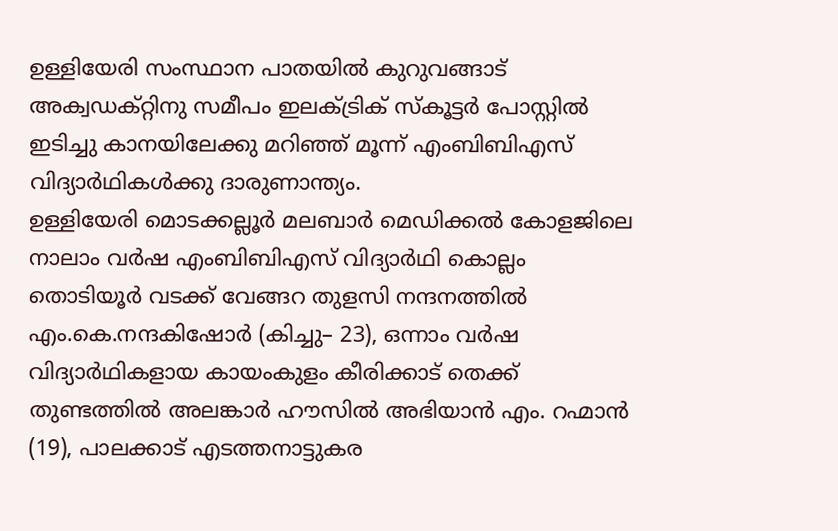ഉള്ളിയേരി സംസ്ഥാന പാതയിൽ കുറുവങ്ങാട് അക്വഡക്റ്റിനു സമീപം ഇലക്ട്രിക് സ്കൂട്ടർ പോസ്റ്റിൽ ഇടിച്ചു കാനയിലേക്കു മറിഞ്ഞ് മൂന്ന് എംബിബിഎസ് വിദ്യാർഥികൾക്കു ദാരുണാന്ത്യം.
ഉള്ളിയേരി മൊടക്കല്ലൂർ മലബാർ മെഡിക്കൽ കോളജിലെ നാലാം വർഷ എംബിബിഎസ് വിദ്യാർഥി കൊല്ലം തൊടിയൂർ വടക്ക് വേങ്ങറ തുളസി നന്ദനത്തിൽ എം.കെ.നന്ദകിഷോർ (കിച്ചു– 23), ഒന്നാം വർഷ വിദ്യാർഥികളായ കായംകുളം കീരിക്കാട് തെക്ക് തുണ്ടത്തിൽ അലങ്കാർ ഹൗസിൽ അഭിയാൻ എം. റഹ്മാൻ (19), പാലക്കാട് എടത്തനാട്ടുകര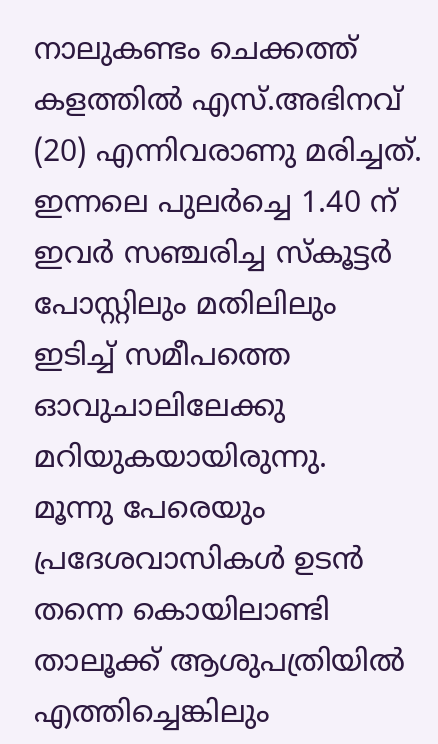നാലുകണ്ടം ചെക്കത്ത് കളത്തിൽ എസ്.അഭിനവ് (20) എന്നിവരാണു മരിച്ചത്.
ഇന്നലെ പുലർച്ചെ 1.40 ന് ഇവർ സഞ്ചരിച്ച സ്കൂട്ടർ പോസ്റ്റിലും മതിലിലും ഇടിച്ച് സമീപത്തെ ഓവുചാലിലേക്കു മറിയുകയായിരുന്നു.
മൂന്നു പേരെയും പ്രദേശവാസികൾ ഉടൻ തന്നെ കൊയിലാണ്ടി താലൂക്ക് ആശുപത്രിയിൽ എത്തിച്ചെങ്കിലും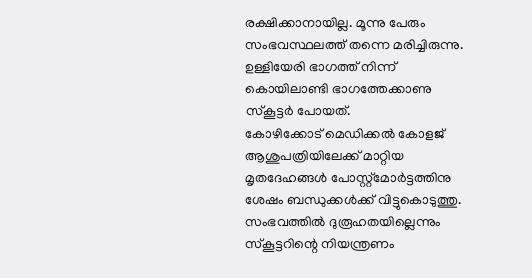രക്ഷിക്കാനായില്ല. മൂന്നു പേരും സംഭവസ്ഥലത്ത് തന്നെ മരിച്ചിരുന്നു.
ഉള്ളിയേരി ഭാഗത്ത് നിന്ന് കൊയിലാണ്ടി ഭാഗത്തേക്കാണു സ്കൂട്ടർ പോയത്.
കോഴിക്കോട് മെഡിക്കൽ കോളജ് ആശുപത്രിയിലേക്ക് മാറ്റിയ മൃതദേഹങ്ങൾ പോസ്റ്റ്മോർട്ടത്തിനു ശേഷം ബന്ധുക്കൾക്ക് വിട്ടുകൊടുത്തു. സംഭവത്തിൽ ദുരൂഹതയില്ലെന്നും സ്കൂട്ടറിന്റെ നിയന്ത്രണം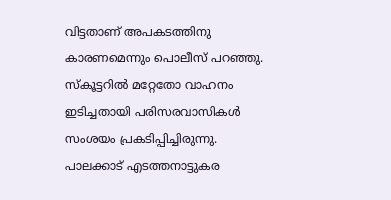വിട്ടതാണ് അപകടത്തിനു കാരണമെന്നും പൊലീസ് പറഞ്ഞു.
സ്കൂട്ടറിൽ മറ്റേതോ വാഹനം ഇടിച്ചതായി പരിസരവാസികൾ സംശയം പ്രകടിപ്പിച്ചിരുന്നു.
പാലക്കാട് എടത്തനാട്ടുകര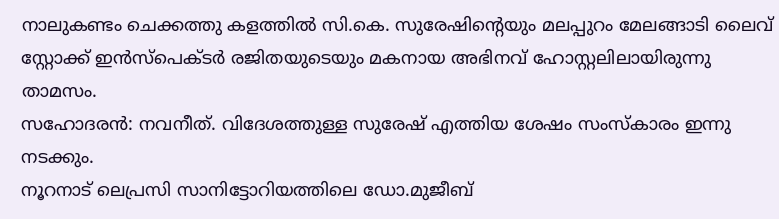നാലുകണ്ടം ചെക്കത്തു കളത്തിൽ സി.കെ. സുരേഷിന്റെയും മലപ്പുറം മേലങ്ങാടി ലൈവ് സ്റ്റോക്ക് ഇൻസ്പെക്ടർ രജിതയുടെയും മകനായ അഭിനവ് ഹോസ്റ്റലിലായിരുന്നു താമസം.
സഹോദരൻ: നവനീത്. വിദേശത്തുള്ള സുരേഷ് എത്തിയ ശേഷം സംസ്കാരം ഇന്നു നടക്കും.
നൂറനാട് ലെപ്രസി സാനിട്ടോറിയത്തിലെ ഡോ.മുജീബ്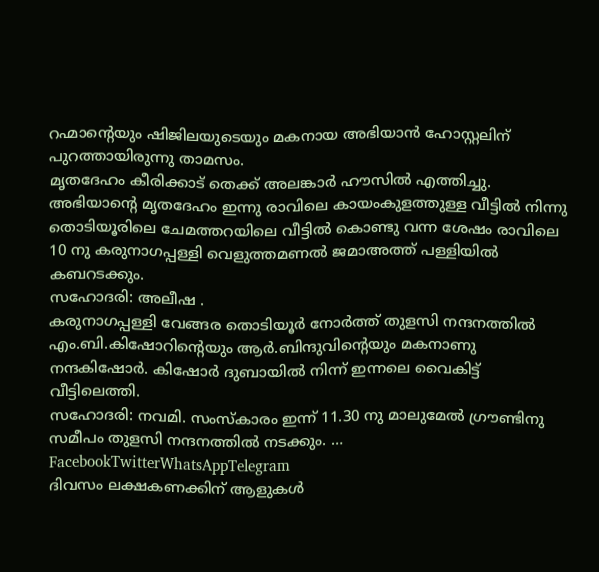റഹ്മാന്റെയും ഷിജിലയുടെയും മകനായ അഭിയാൻ ഹോസ്റ്റലിന് പുറത്തായിരുന്നു താമസം.
മൃതദേഹം കീരിക്കാട് തെക്ക് അലങ്കാർ ഹൗസിൽ എത്തിച്ചു. അഭിയാന്റെ മൃതദേഹം ഇന്നു രാവിലെ കായംകുളത്തുള്ള വീട്ടിൽ നിന്നു തൊടിയൂരിലെ ചേമത്തറയിലെ വീട്ടിൽ കൊണ്ടു വന്ന ശേഷം രാവിലെ 10 നു കരുനാഗപ്പള്ളി വെളുത്തമണൽ ജമാഅത്ത് പള്ളിയിൽ കബറടക്കും.
സഹോദരി: അലീഷ .
കരുനാഗപ്പള്ളി വേങ്ങര തൊടിയൂർ നോർത്ത് തുളസി നന്ദനത്തിൽ എം.ബി.കിഷോറിന്റെയും ആർ.ബിന്ദുവിന്റെയും മകനാണു നന്ദകിഷോർ. കിഷോർ ദുബായിൽ നിന്ന് ഇന്നലെ വൈകിട്ട് വീട്ടിലെത്തി.
സഹോദരി: നവമി. സംസ്കാരം ഇന്ന് 11.30 നു മാലുമേൽ ഗ്രൗണ്ടിനു സമീപം തുളസി നന്ദനത്തിൽ നടക്കും. … FacebookTwitterWhatsAppTelegram
ദിവസം ലക്ഷകണക്കിന് ആളുകൾ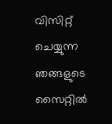വിസിറ്റ് ചെയ്യുന്ന ഞങ്ങളുടെ സൈറ്റിൽ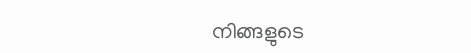നിങ്ങളുടെ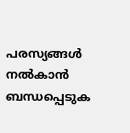പരസ്യങ്ങൾ നൽകാൻ ബന്ധപ്പെടുക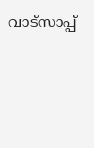വാട്സാപ്പ്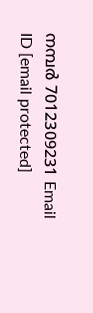നമ്പർ 7012309231 Email ID [email protected]